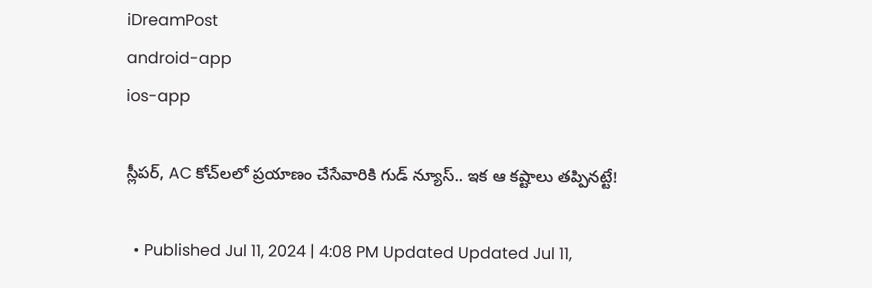iDreamPost
android-app
ios-app

స్లీపర్, AC కోచ్‌లలో ప్రయాణం చేసేవారికి గుడ్ న్యూస్.. ఇక ఆ కష్టాలు తప్పినట్టే!

  • Published Jul 11, 2024 | 4:08 PM Updated Updated Jul 11,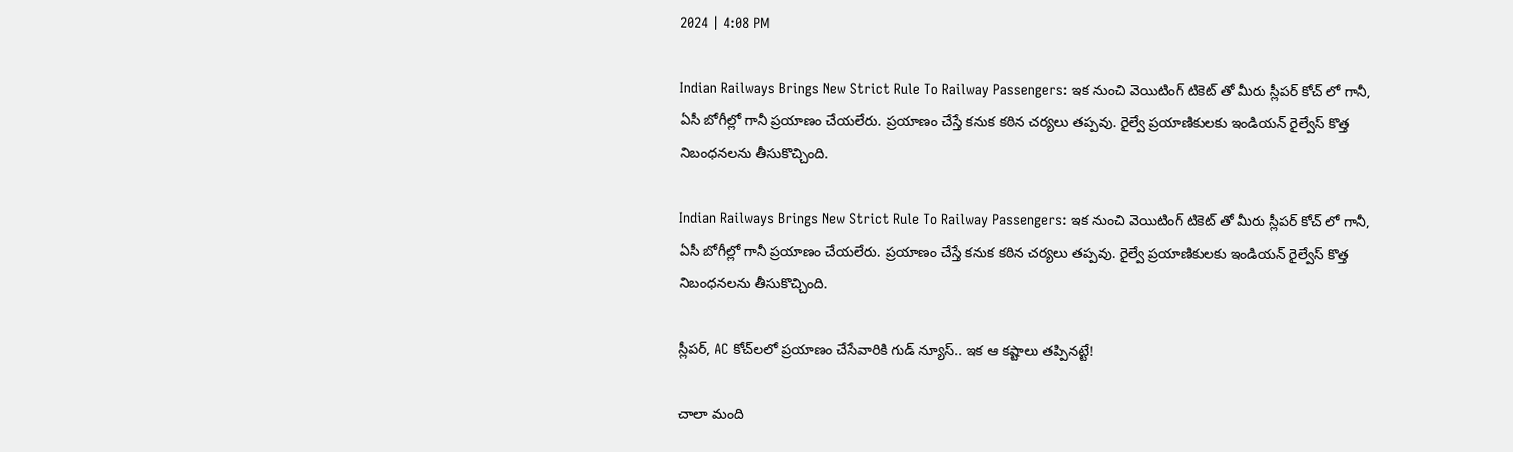2024 | 4:08 PM

Indian Railways Brings New Strict Rule To Railway Passengers: ఇక నుంచి వెయిటింగ్ టికెట్ తో మీరు స్లీపర్ కోచ్ లో గానీ, ఏసీ బోగీల్లో గానీ ప్రయాణం చేయలేరు. ప్రయాణం చేస్తే కనుక కఠిన చర్యలు తప్పవు. రైల్వే ప్రయాణికులకు ఇండియన్ రైల్వేస్ కొత్త నిబంధనలను తీసుకొచ్చింది.

Indian Railways Brings New Strict Rule To Railway Passengers: ఇక నుంచి వెయిటింగ్ టికెట్ తో మీరు స్లీపర్ కోచ్ లో గానీ, ఏసీ బోగీల్లో గానీ ప్రయాణం చేయలేరు. ప్రయాణం చేస్తే కనుక కఠిన చర్యలు తప్పవు. రైల్వే ప్రయాణికులకు ఇండియన్ రైల్వేస్ కొత్త నిబంధనలను తీసుకొచ్చింది.

స్లీపర్, AC కోచ్‌లలో ప్రయాణం చేసేవారికి గుడ్ న్యూస్.. ఇక ఆ కష్టాలు తప్పినట్టే!

చాలా మంది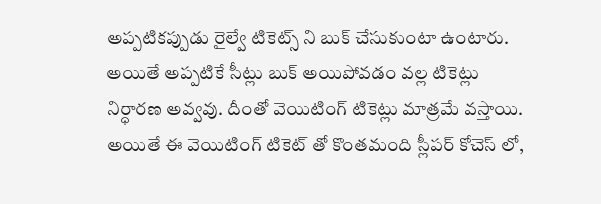అప్పటికప్పుడు రైల్వే టికెట్స్ ని బుక్ చేసుకుంటా ఉంటారు. అయితే అప్పటికే సీట్లు బుక్ అయిపోవడం వల్ల టికెట్లు నిర్ధారణ అవ్వవు. దీంతో వెయిటింగ్ టికెట్లు మాత్రమే వస్తాయి. అయితే ఈ వెయిటింగ్ టికెట్ తో కొంతమంది స్లీపర్ కోచెస్ లో,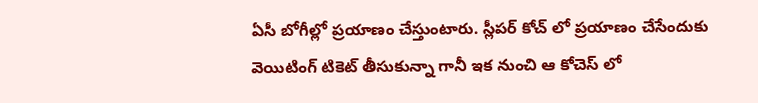ఏసీ బోగీల్లో ప్రయాణం చేస్తుంటారు. స్లీపర్ కోచ్ లో ప్రయాణం చేసేందుకు వెయిటింగ్ టికెట్ తీసుకున్నా గానీ ఇక నుంచి ఆ కోచెస్ లో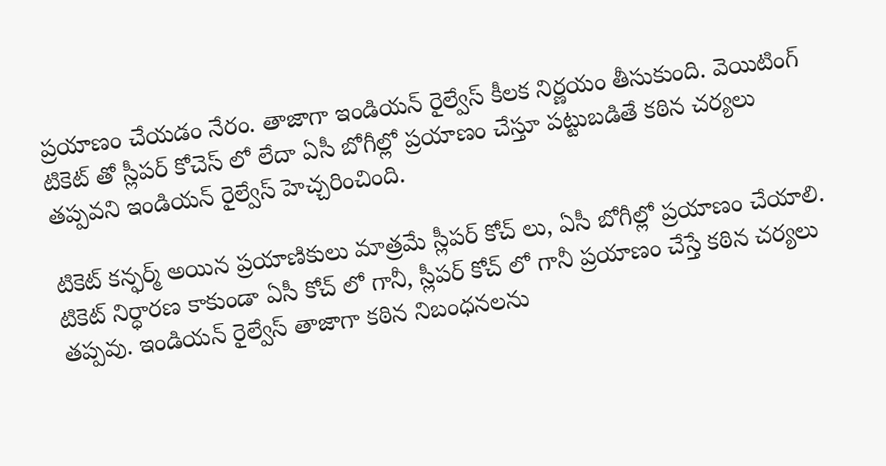ప్రయాణం చేయడం నేరం. తాజాగా ఇండియన్ రైల్వేస్ కీలక నిర్ణయం తీసుకుంది. వెయిటింగ్ టికెట్ తో స్లీపర్ కోచెస్ లో లేదా ఏసీ బోగీల్లో ప్రయాణం చేస్తూ పట్టుబడితే కఠిన చర్యలు తప్పవని ఇండియన్ రైల్వేస్ హెచ్చరించింది.

టికెట్ కన్ఫర్మ్ అయిన ప్రయాణికులు మాత్రమే స్లీపర్ కోచ్ లు, ఏసీ బోగీల్లో ప్రయాణం చేయాలి. టికెట్ నిర్ధారణ కాకుండా ఏసీ కోచ్ లో గానీ, స్లీపర్ కోచ్ లో గానీ ప్రయాణం చేస్తే కఠిన చర్యలు తప్పవు. ఇండియన్ రైల్వేస్ తాజాగా కఠిన నిబంధనలను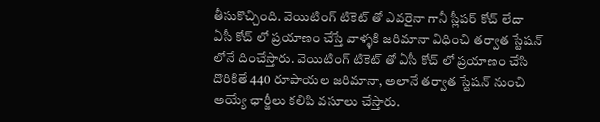తీసుకొచ్చింది. వెయిటింగ్ టికెట్ తో ఎవరైనా గానీ స్లీపర్ కోచ్ లేదా ఏసీ కోచ్ లో ప్రయాణం చేస్తే వాళ్ళకి జరిమానా విధించి తర్వాత స్టేషన్ లోనే దించేస్తారు. వెయిటింగ్ టికెట్ తో ఏసీ కోచ్ లో ప్రయాణం చేసి దొరికితే 440 రూపాయల జరిమానా, అలానే తర్వాత స్టేషన్ నుంచి అయ్యే ఛార్జీలు కలిపి వసూలు చేస్తారు.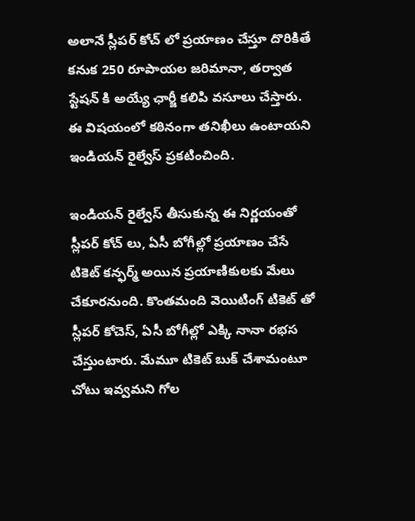అలానే స్లీపర్ కోచ్ లో ప్రయాణం చేస్తూ దొరికితే కనుక 250 రూపాయల జరిమానా, తర్వాత స్టేషన్ కి అయ్యే ఛార్జీ కలిపి వసూలు చేస్తారు. ఈ విషయంలో కఠినంగా తనిఖీలు ఉంటాయని ఇండియన్ రైల్వేస్ ప్రకటించింది.

ఇండియన్ రైల్వేస్ తీసుకున్న ఈ నిర్ణయంతో స్లీపర్ కోచ్ లు, ఏసీ బోగీల్లో ప్రయాణం చేసే టికెట్ కన్ఫర్మ్ అయిన ప్రయాణికులకు మేలు చేకూరనుంది. కొంతమంది వెయిటింగ్ టికెట్ తో స్లీపర్ కోచెస్, ఏసీ బోగీల్లో ఎక్కి నానా రభస చేస్తుంటారు. మేమూ టికెట్ బుక్ చేశామంటూ చోటు ఇవ్వమని గోల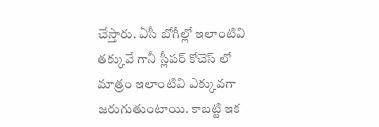చేస్తారు. ఏసీ బోగీల్లో ఇలాంటివి తక్కువే గానీ స్లీపర్ కోచెస్ లో మాత్రం ఇలాంటివి ఎక్కువగా జరుగుతుంటాయి. కాబట్టి ఇక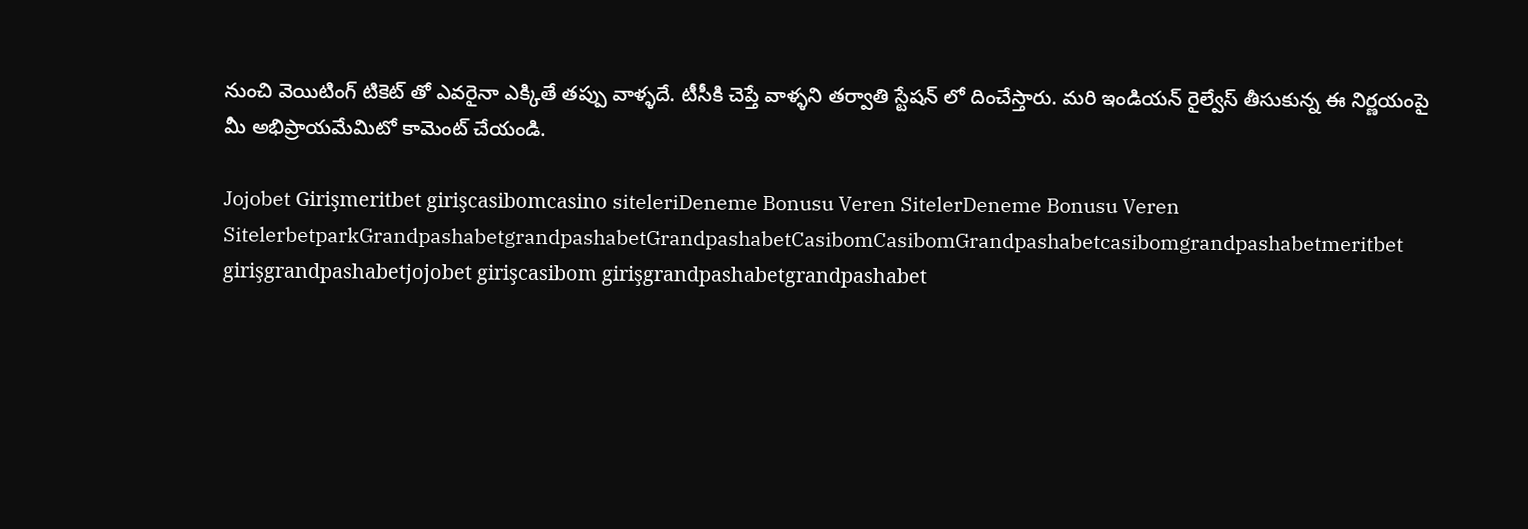నుంచి వెయిటింగ్ టికెట్ తో ఎవరైనా ఎక్కితే తప్పు వాళ్ళదే. టీసీకి చెప్తే వాళ్ళని తర్వాతి స్టేషన్ లో దించేస్తారు. మరి ఇండియన్ రైల్వేస్ తీసుకున్న ఈ నిర్ణయంపై మీ అభిప్రాయమేమిటో కామెంట్ చేయండి.

Jojobet Girişmeritbet girişcasibomcasino siteleriDeneme Bonusu Veren SitelerDeneme Bonusu Veren SitelerbetparkGrandpashabetgrandpashabetGrandpashabetCasibomCasibomGrandpashabetcasibomgrandpashabetmeritbet girişgrandpashabetjojobet girişcasibom girişgrandpashabetgrandpashabet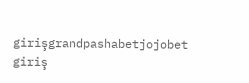girişgrandpashabetjojobet giriş